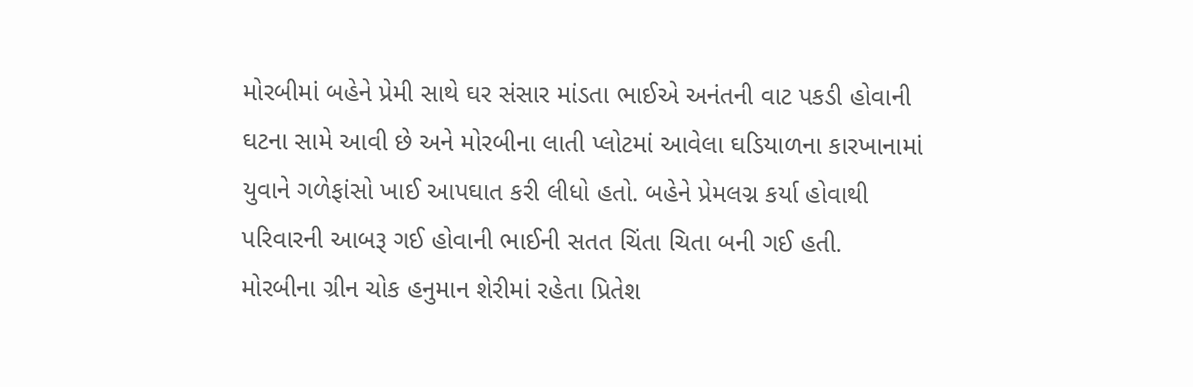મોરબીમાં બહેને પ્રેમી સાથે ઘર સંસાર માંડતા ભાઈએ અનંતની વાટ પકડી હોવાની ઘટના સામે આવી છે અને મોરબીના લાતી પ્લોટમાં આવેલા ઘડિયાળના કારખાનામાં યુવાને ગળેફાંસો ખાઈ આપઘાત કરી લીધો હતો. બહેને પ્રેમલગ્ન કર્યા હોવાથી પરિવારની આબરૂ ગઈ હોવાની ભાઈની સતત ચિંતા ચિતા બની ગઈ હતી.
મોરબીના ગ્રીન ચોક હનુમાન શેરીમાં રહેતા પ્રિતેશ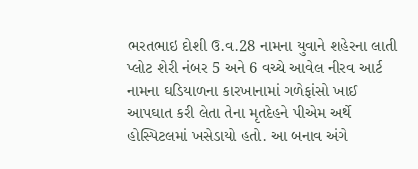ભરતભાઇ દોશી ઉ.વ.28 નામના યુવાને શહેરના લાતી પ્લોટ શેરી નંબર 5 અને 6 વચ્ચે આવેલ નીરવ આર્ટ નામના ઘડિયાળના કારખાનામાં ગળેફાંસો ખાઈ આપઘાત કરી લેતા તેના મૃતદેહને પીએમ અર્થે હોસ્પિટલમાં ખસેડાયો હતો. આ બનાવ અંગે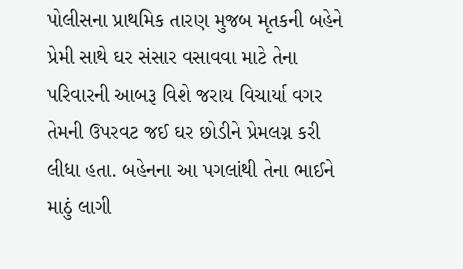પોલીસના પ્રાથમિક તારણ મુજબ મૃતકની બહેને પ્રેમી સાથે ઘર સંસાર વસાવવા માટે તેના પરિવારની આબરૂ વિશે જરાય વિચાર્યા વગર તેમની ઉપરવટ જઈ ઘર છોડીને પ્રેમલગ્ન કરી લીધા હતા. બહેનના આ પગલાંથી તેના ભાઈને માઠું લાગી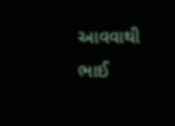આવવાથી ભાઈ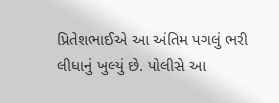પ્રિતેશભાઈએ આ અંતિમ પગલું ભરી લીધાનું ખુલ્યું છે. પોલીસે આ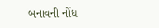બનાવની નોંધ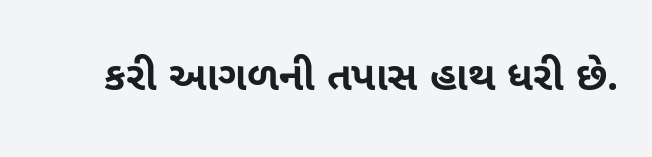કરી આગળની તપાસ હાથ ધરી છે.